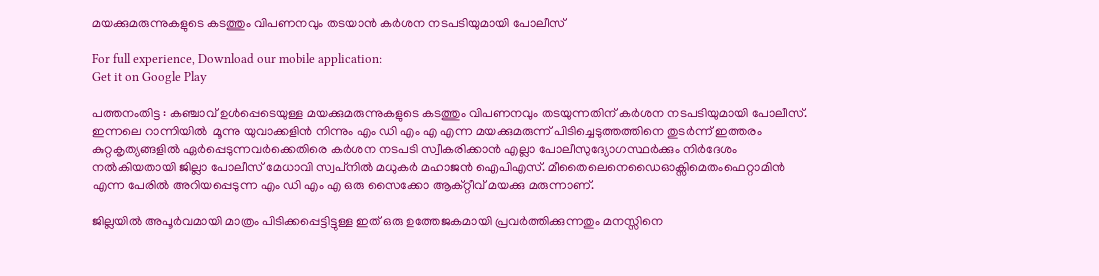മയക്കുമരുന്നുകളുടെ കടത്തും വിപണനവും തടയാൻ കർശന നടപടിയുമായി പോലീസ്

For full experience, Download our mobile application:
Get it on Google Play

പത്തനംതിട്ട : കഞ്ചാവ് ഉൾപ്പെടെയുള്ള മയക്കുമരുന്നുകളുടെ കടത്തും വിപണനവും തടയുന്നതിന് കർശന നടപടിയുമായി പോലീസ്. ഇന്നലെ റാന്നിയിൽ  മൂന്നു യുവാക്കളിൻ നിന്നും എം ഡി എം എ എന്ന മയക്കുമരുന്ന് പിടിച്ചെടുത്തത്തിനെ തുടർന്ന് ഇത്തരം കുറ്റകൃത്യങ്ങളിൽ ഏർപ്പെടുന്നവർക്കെതിരെ കർശന നടപടി സ്വീകരിക്കാൻ എല്ലാ പോലീസുദ്യോഗസ്ഥർക്കും നിർദേശം നൽകിയതായി ജില്ലാ പോലീസ് മേധാവി സ്വപ്‌നിൽ മധുകർ മഹാജൻ ഐപിഎസ്. മീതൈലെനെഡൈഓക്സിമെതംഫെറ്റാമിൻ എന്ന പേരിൽ അറിയപ്പെടുന്ന എം ഡി എം എ ഒരു സൈക്കോ ആക്റ്റീവ് മയക്കു മരുന്നാണ്.

ജില്ലയിൽ അപൂർവമായി മാത്രം പിടിക്കപ്പെട്ടിട്ടുള്ള ഇത് ഒരു ഉത്തേജകമായി പ്രവർത്തിക്കുന്നതും മനസ്സിനെ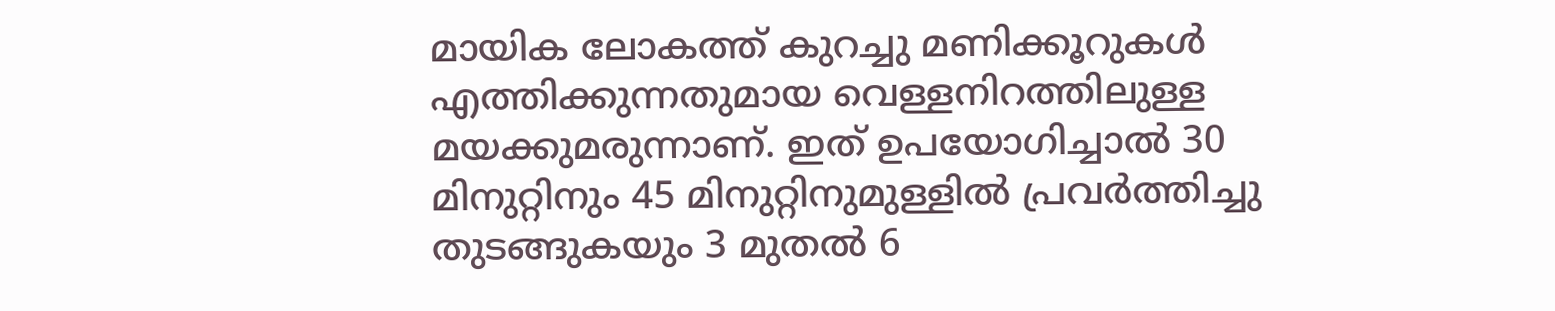മായിക ലോകത്ത് കുറച്ചു മണിക്കൂറുകൾ എത്തിക്കുന്നതുമായ വെള്ളനിറത്തിലുള്ള മയക്കുമരുന്നാണ്. ഇത് ഉപയോഗിച്ചാൽ 30 മിനുറ്റിനും 45 മിനുറ്റിനുമുള്ളിൽ പ്രവർത്തിച്ചു തുടങ്ങുകയും 3 മുതൽ 6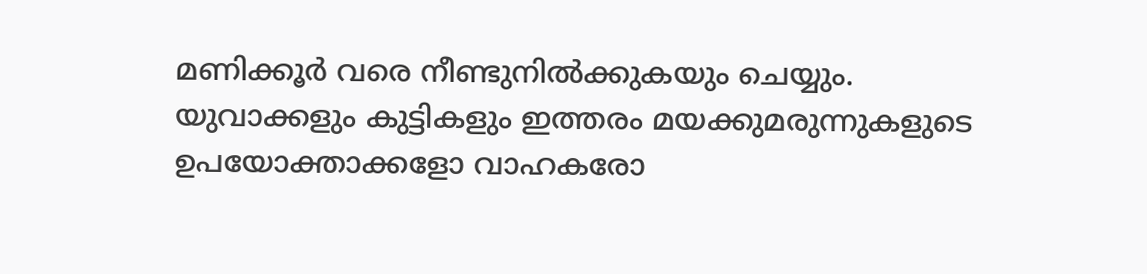മണിക്കൂർ വരെ നീണ്ടുനിൽക്കുകയും ചെയ്യും. യുവാക്കളും കുട്ടികളും ഇത്തരം മയക്കുമരുന്നുകളുടെ ഉപയോക്താക്കളോ വാഹകരോ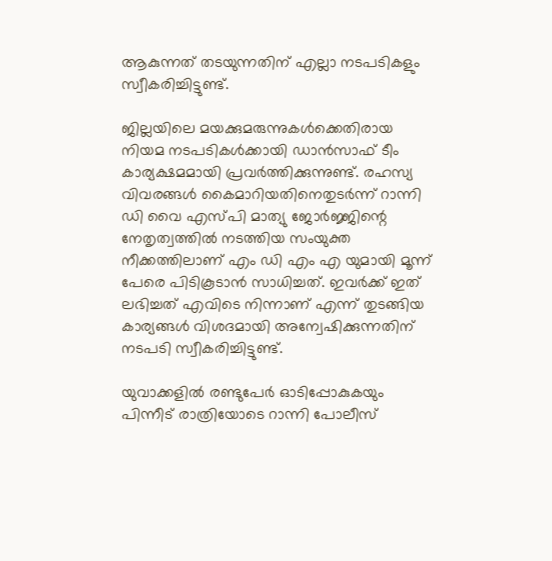ആകുന്നത് തടയുന്നതിന് എല്ലാ നടപടികളും സ്വീകരിച്ചിട്ടുണ്ട്.

ജില്ലയിലെ മയക്കുമരുന്നുകൾക്കെതിരായ നിയമ നടപടികൾക്കായി ഡാൻസാഫ് ടീം കാര്യക്ഷമമായി പ്രവർത്തിക്കുന്നുണ്ട്. രഹസ്യ വിവരങ്ങൾ കൈമാറിയതിനെതുടർന്ന് റാന്നി ഡി വൈ എസ്പി മാത്യു ജോർജ്ജിന്റെ നേതൃത്വത്തിൽ നടത്തിയ സംയുക്ത നീക്കത്തിലാണ് എം ഡി എം എ യുമായി മൂന്ന് പേരെ പിടികൂടാൻ സാധിച്ചത്. ഇവർക്ക് ഇത് ലഭിച്ചത് എവിടെ നിന്നാണ് എന്ന് തുടങ്ങിയ കാര്യങ്ങൾ വിശദമായി അന്വേഷിക്കുന്നതിന് നടപടി സ്വീകരിച്ചിട്ടുണ്ട്.

യുവാക്കളിൽ രണ്ടുപേർ ഓടിപ്പോകുകയും പിന്നീട് രാത്രിയോടെ റാന്നി പോലീസ്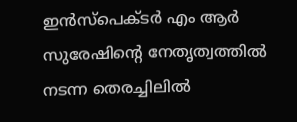ഇൻസ്‌പെക്ടർ എം ആർ സുരേഷിന്റെ നേതൃത്വത്തിൽ നടന്ന തെരച്ചിലിൽ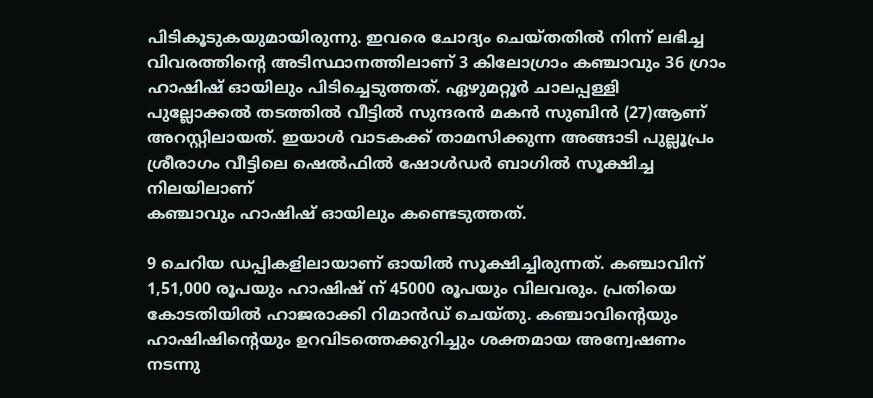പിടികൂടുകയുമായിരുന്നു. ഇവരെ ചോദ്യം ചെയ്തതിൽ നിന്ന് ലഭിച്ച വിവരത്തിന്റെ അടിസ്ഥാനത്തിലാണ് 3 കിലോഗ്രാം കഞ്ചാവും 36 ഗ്രാം ഹാഷിഷ് ഓയിലും പിടിച്ചെടുത്തത്. ഏഴുമറ്റൂർ ചാലപ്പള്ളി പുല്ലോക്കൽ തടത്തിൽ വീട്ടിൽ സുന്ദരൻ മകൻ സുബിൻ (27)ആണ് അറസ്റ്റിലായത്. ഇയാൾ വാടകക്ക് താമസിക്കുന്ന അങ്ങാടി പുല്ലൂപ്രം ശ്രീരാഗം വീട്ടിലെ ഷെൽഫിൽ ഷോൾഡർ ബാഗിൽ സൂക്ഷിച്ച നിലയിലാണ്
കഞ്ചാവും ഹാഷിഷ് ഓയിലും കണ്ടെടുത്തത്.

9 ചെറിയ ഡപ്പികളിലായാണ് ഓയിൽ സൂക്ഷിച്ചിരുന്നത്. കഞ്ചാവിന് 1,51,000 രൂപയും ഹാഷിഷ് ന് 45000 രൂപയും വിലവരും. പ്രതിയെ കോടതിയിൽ ഹാജരാക്കി റിമാൻഡ് ചെയ്തു. കഞ്ചാവിന്റെയും ഹാഷിഷിന്റെയും ഉറവിടത്തെക്കുറിച്ചും ശക്തമായ അന്വേഷണം നടന്നു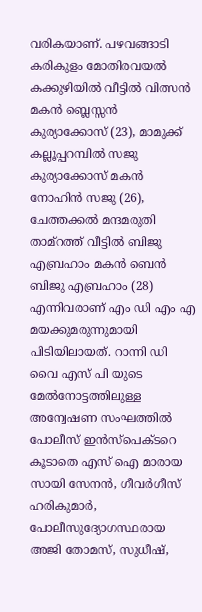വരികയാണ്. പഴവങ്ങാടി കരികുളം മോതിരവയൽ കക്കുഴിയിൽ വീട്ടിൽ വിത്സൻ മകൻ ബ്ലെസ്സൻ കുര്യാക്കോസ് (23), മാമുക്ക് കല്ലൂപ്പറമ്പിൽ സജു കുര്യാക്കോസ് മകൻ നോഹിൻ സജു (26), ചേത്തക്കൽ മന്ദമരുതി താമ്റത്ത് വീട്ടിൽ ബിജു എബ്രഹാം മകൻ ബെൻ ബിജു എബ്രഹാം (28) എന്നിവരാണ് എം ഡി എം എ മയക്കുമരുന്നുമായി പിടിയിലായത്. റാന്നി ഡി വൈ എസ് പി യുടെ മേൽനോട്ടത്തിലുള്ള അന്വേഷണ സംഘത്തിൽ പോലീസ് ഇൻസ്‌പെക്ടറെ കൂടാതെ എസ് ഐ മാരായ സായി സേനൻ, ഗീവർഗീസ് ഹരികുമാർ, പോലീസുദ്യോഗസ്ഥരായ അജി തോമസ്, സുധീഷ്,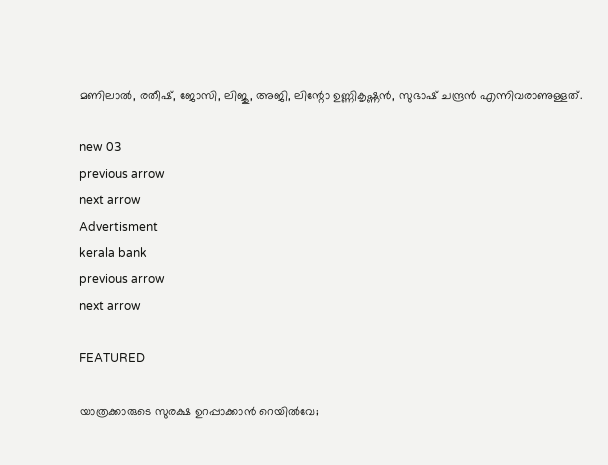മണിലാൽ, രതീഷ്, ജോസി, ലിജു, അജി, ലിന്റോ ഉണ്ണികൃഷ്ണൻ, സുഭാഷ് ചന്ദ്രൻ എന്നിവരാണുള്ളത്.

new 03
previous arrow
next arrow
Advertisment
kerala bank
previous arrow
next arrow

FEATURED

യാത്രക്കാരുടെ സുരക്ഷ ഉറപ്പാക്കാൻ റെയിൽവേ;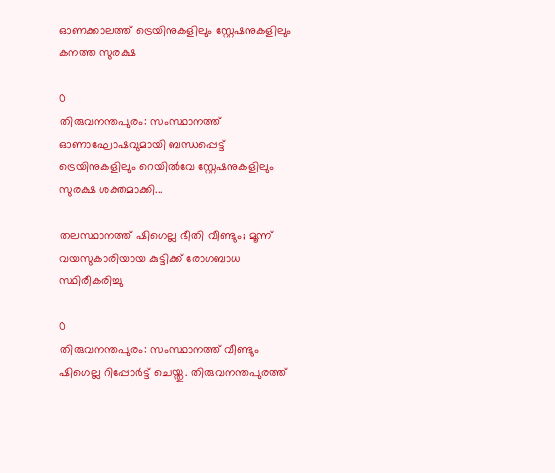ഓണക്കാലത്ത് ട്രെയിനുകളിലും സ്റ്റേഷനുകളിലും കനത്ത സുരക്ഷ

0
തിരുവനന്തപുരം: സംസ്ഥാനത്ത് ഓണാഘോഷവുമായി ബന്ധപ്പെട്ട് ട്രെയിനുകളിലും റെയില്‍വേ സ്റ്റേഷനുകളിലും സുരക്ഷ ശക്തമാക്കി...

തലസ്ഥാനത്ത് ഷിഗെല്ല ഭീതി വീണ്ടും; മൂന്ന് വയസുകാരിയായ കുട്ടിക്ക് രോഗബാധ സ്ഥിരീകരിച്ചു

0
തിരുവനന്തപുരം: സംസ്ഥാനത്ത് വീണ്ടും ഷിഗെല്ല റിപ്പോര്‍ട്ട് ചെയ്തു. തിരുവനന്തപുരത്ത്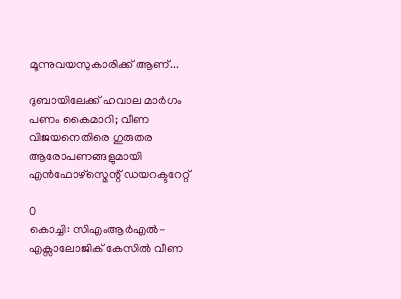മൂന്നുവയസുകാരിക്ക് ആണ്...

ദുബായിലേക്ക് ഹവാല മാർഗം പണം കൈമാറി; വീണ വിജയനെതിരെ ഗുരുതര ആരോപണങ്ങളുമായി എൻഫോഴ്സ്മെന്റ് ഡയറക്ടറേറ്റ്

0
കൊച്ചി: സിഎംആർഎൽ-എക്സാലോജിക് കേസിൽ വീണ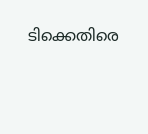ടിക്കെതിരെ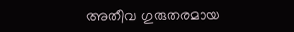അതീവ ഗുരുതരമായ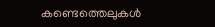കണ്ടെത്തെലുകൾ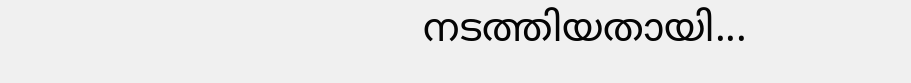നടത്തിയതായി...